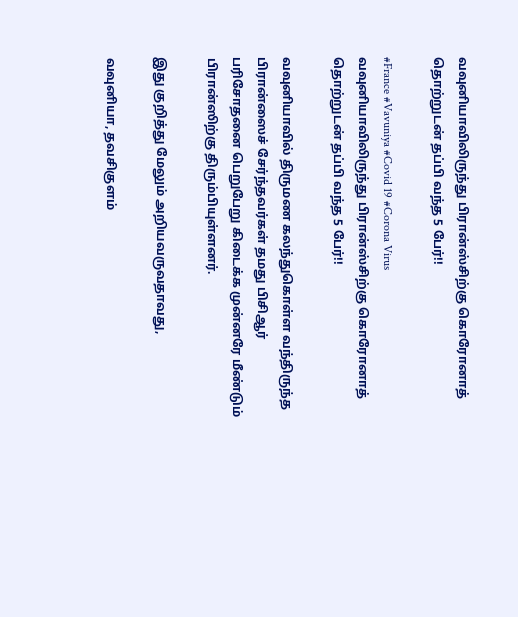வவுனியாவிலிருந்து பிரான்ஸ்சிற்கு கொரோனாத் தொற்றுடன் தப்பி வந்த 5 பேர்!!

#France #Vavuniya #Covid 19 #Corona Virus
வவுனியாவிலிருந்து பிரான்ஸ்சிற்கு கொரோனாத் தொற்றுடன் தப்பி வந்த 5 பேர்!!

வவுனியாவில் திருமண கலந்துகொள்ள வந்திருந்த பிரான்ஸைச் சேர்ந்தவர்கள் தமது பிசிஆர் பரிசோதனை பெறுபேறு கிடைக்க முன்னரே மீண்டும் பிரான்ஸிற்கு திரும்பியுள்ளனர்.

இது குறித்து மேலும் அறியவருவதாவது,

வவுனியா, தவசிகுளம்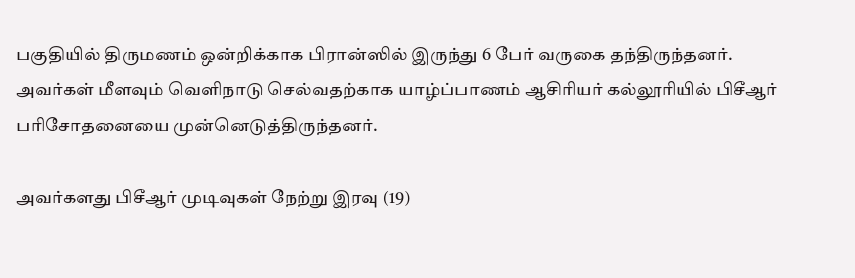பகுதியில் திருமணம் ஒன்றிக்காக பிரான்ஸில் இருந்து 6 பேர் வருகை தந்திருந்தனர். அவர்கள் மீளவும் வெளிநாடு செல்வதற்காக யாழ்ப்பாணம் ஆசிரியர் கல்லூரியில் பிசீஆர் பரிசோதனையை முன்னெடுத்திருந்தனர்.

அவர்களது பிசீஆர் முடிவுகள் நேற்று இரவு (19)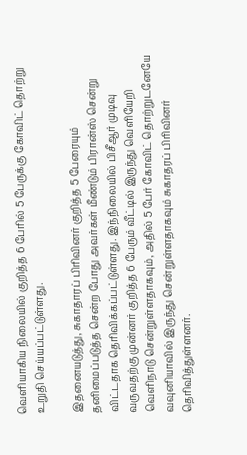வெளியாகிய நிலையில் குறித்த 6 பேரில் 5 பேருக்கு கோவிட் தொற்று உறுதி செய்யப்பட்டுள்ளது.

இதனையடுத்து, சுகாதாரப் பிரிவினர் குறித்த 5 பேரையும் தனிமைப்படுத்த சென்ற போது அவர்கள் மீண்டும் பிரான்ஸ் சென்று விட்டதாக தெரிவிக்கப்பட்டுள்ளது. இந்நிலையில் பிசீஆர் முடிவு வருவதற்கு முன்னர் குறித்த 6 பேரும் வீட்டில் இருந்து வெளியேறி வெளிநாடு சென்றுள்ளதாகவும், அதில் 5 பேர் கோவிட் தொற்றுடனேயே வவுனியாவில் இருந்து சென்றுள்ளதாகவும் சுகாதரப் பிரிவினர் தெரிவித்துள்ளனர்.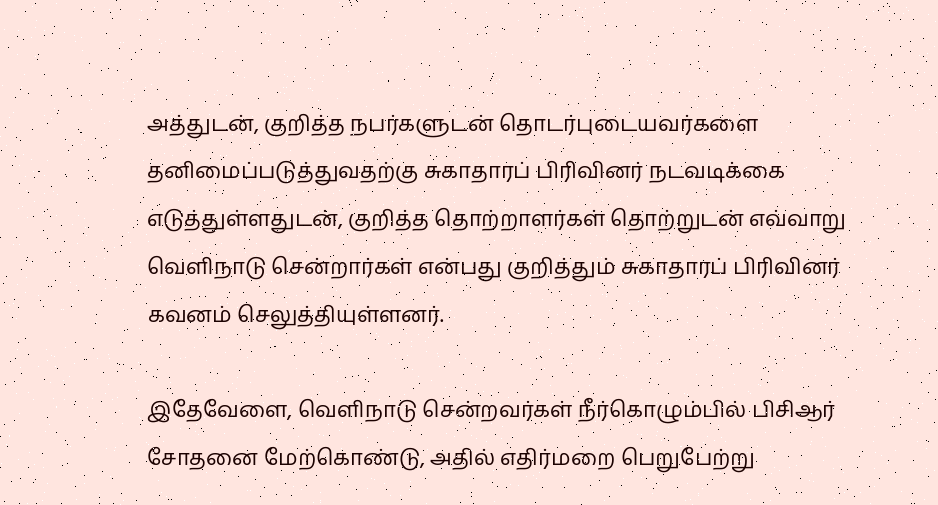அத்துடன், குறித்த நபர்களுடன் தொடர்புடையவர்களை தனிமைப்படுத்துவதற்கு சுகாதாரப் பிரிவினர் நடவடிக்கை எடுத்துள்ளதுடன், குறித்த தொற்றாளர்கள் தொற்றுடன் எவ்வாறு வெளிநாடு சென்றார்கள் என்பது குறித்தும் சுகாதாரப் பிரிவினர் கவனம் செலுத்தியுள்ளனர்.

இதேவேளை, வெளிநாடு சென்றவர்கள் நீர்கொழும்பில் பிசிஆர் சோதனை மேற்கொண்டு, அதில் எதிர்மறை பெறுபேற்று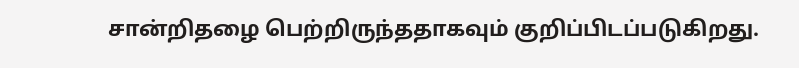சான்றிதழை பெற்றிருந்ததாகவும் குறிப்பிடப்படுகிறது.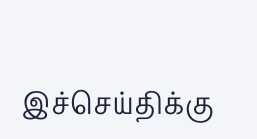இச்செய்திக்கு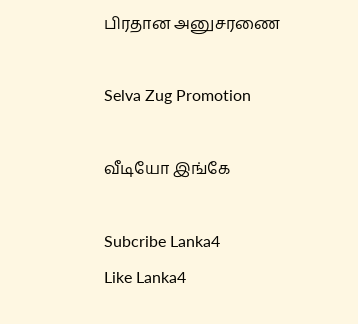பிரதான அனுசரணை

Selva Zug Promotion

வீடியோ இங்கே

Subcribe Lanka4
Like Lanka4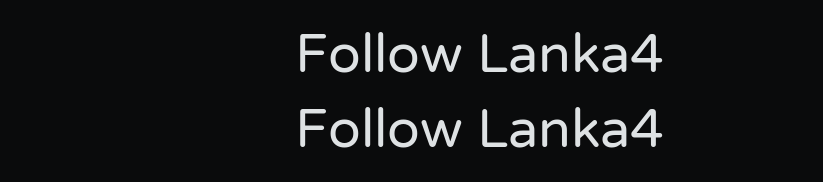Follow Lanka4
Follow Lanka4